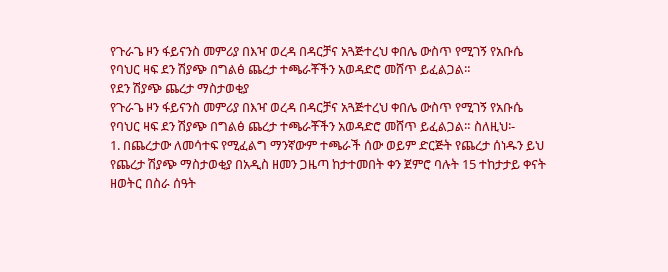የጉራጌ ዞን ፋይናንስ መምሪያ በእዣ ወረዳ በዳርቻና አጓጅተረህ ቀበሌ ውስጥ የሚገኝ የአቡሴ የባህር ዛፍ ደን ሽያጭ በግልፅ ጨረታ ተጫራቾችን አወዳድሮ መሸጥ ይፈልጋል።
የደን ሽያጭ ጨረታ ማስታወቂያ
የጉራጌ ዞን ፋይናንስ መምሪያ በእዣ ወረዳ በዳርቻና አጓጅተረህ ቀበሌ ውስጥ የሚገኝ የአቡሴ የባህር ዛፍ ደን ሽያጭ በግልፅ ጨረታ ተጫራቾችን አወዳድሮ መሸጥ ይፈልጋል። ስለዚህ፡-
1. በጨረታው ለመሳተፍ የሚፈልግ ማንኛውም ተጫራች ሰው ወይም ድርጅት የጨረታ ሰነዱን ይህ የጨረታ ሽያጭ ማስታወቂያ በአዲስ ዘመን ጋዜጣ ከታተመበት ቀን ጀምሮ ባሉት 15 ተከታታይ ቀናት ዘወትር በስራ ሰዓት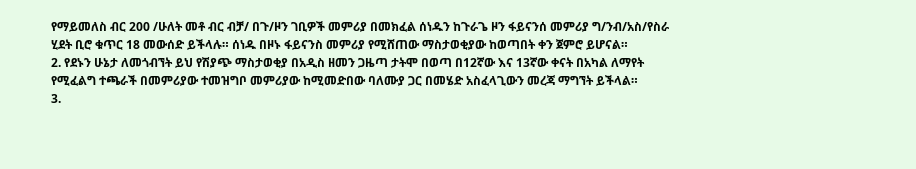የማይመለስ ብር 200 /ሁለት መቶ ብር ብቻ/ በጉ/ዞን ገቢዎች መምሪያ በመክፈል ሰነዱን ከጉራጌ ዞን ፋይናንሰ መምሪያ ግ/ንብ/አስ/የስራ ሂደት ቢሮ ቁጥር 18 መውሰድ ይችላሉ። ሰነዱ በዞኑ ፋይናንስ መምሪያ የሚሸጠው ማስታወቂያው ከወጣበት ቀን ጀምሮ ይሆናል።
2. የደኑን ሁኔታ ለመጎብኘት ይህ የሽያጭ ማስታወቂያ በአዲስ ዘመን ጋዜጣ ታትሞ በወጣ በ12ኛው እና 13ኛው ቀናት በአካል ለማየት የሚፈልግ ተጫራች በመምሪያው ተመዝግቦ መምሪያው ከሚመድበው ባለሙያ ጋር በመሄድ አስፈላጊውን መረጃ ማግኘት ይችላል።
3.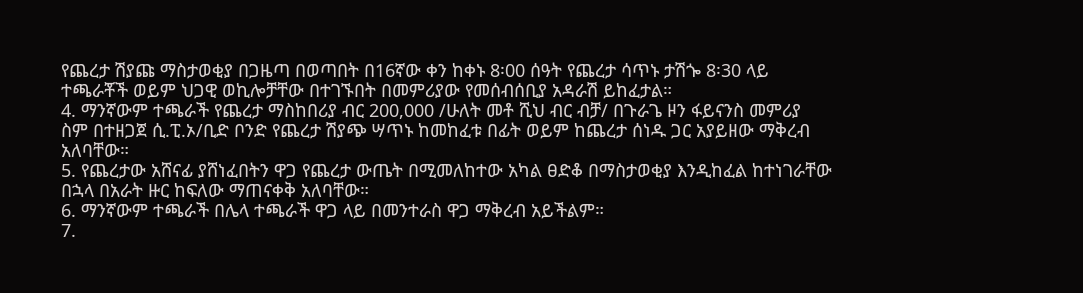የጨረታ ሽያጩ ማስታወቂያ በጋዜጣ በወጣበት በ16ኛው ቀን ከቀኑ 8፡00 ሰዓት የጨረታ ሳጥኑ ታሽጐ 8፡30 ላይ ተጫራቾች ወይም ህጋዊ ወኪሎቻቸው በተገኙበት በመምሪያው የመሰብሰቢያ አዳራሽ ይከፈታል።
4. ማንኛውም ተጫራች የጨረታ ማስከበሪያ ብር 200,000 /ሁለት መቶ ሺህ ብር ብቻ/ በጉራጌ ዞን ፋይናንስ መምሪያ ስም በተዘጋጀ ሲ.ፒ.ኦ/ቢድ ቦንድ የጨረታ ሽያጭ ሣጥኑ ከመከፈቱ በፊት ወይም ከጨረታ ሰነዱ ጋር አያይዘው ማቅረብ አለባቸው።
5. የጨረታው አሸናፊ ያሸነፈበትን ዋጋ የጨረታ ውጤት በሚመለከተው አካል ፀድቆ በማስታወቂያ እንዲከፈል ከተነገራቸው በኋላ በአራት ዙር ከፍለው ማጠናቀቅ አለባቸው።
6. ማንኛውም ተጫራች በሌላ ተጫራች ዋጋ ላይ በመንተራስ ዋጋ ማቅረብ አይችልም።
7.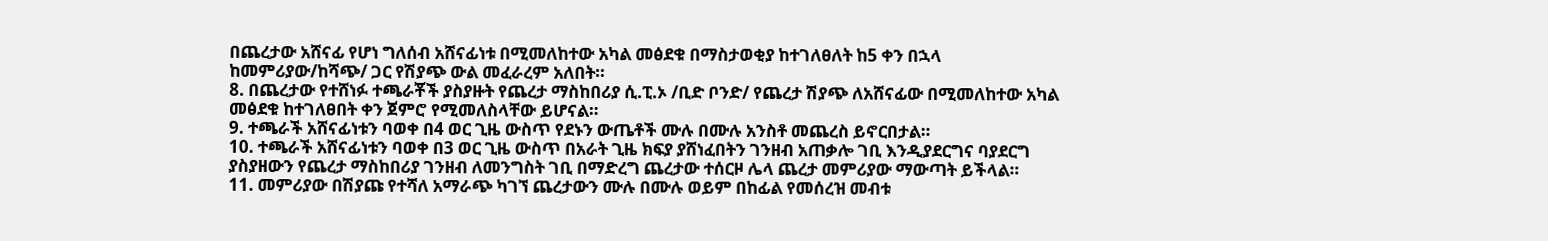በጨረታው አሸናፊ የሆነ ግለሰብ አሸናፊነቱ በሚመለከተው አካል መፅደቁ በማስታወቂያ ከተገለፀለት ከ5 ቀን በኋላ ከመምሪያው/ከሻጭ/ ጋር የሽያጭ ውል መፈራረም አለበት።
8. በጨረታው የተሸነፉ ተጫራቾች ያስያዙት የጨረታ ማስከበሪያ ሲ.ፒ.ኦ /ቢድ ቦንድ/ የጨረታ ሽያጭ ለአሸናፊው በሚመለከተው አካል መፅደቁ ከተገለፀበት ቀን ጀምሮ የሚመለስላቸው ይሆናል።
9. ተጫራች አሸናፊነቱን ባወቀ በ4 ወር ጊዜ ውስጥ የደኑን ውጤቶች ሙሉ በሙሉ አንስቶ መጨረስ ይኖርበታል።
10. ተጫራች አሸናፊነቱን ባወቀ በ3 ወር ጊዜ ውስጥ በአራት ጊዜ ክፍያ ያሸነፈበትን ገንዘብ አጠቃሎ ገቢ እንዲያደርግና ባያደርግ ያስያዘውን የጨረታ ማስከበሪያ ገንዘብ ለመንግስት ገቢ በማድረግ ጨረታው ተሰርዞ ሌላ ጨረታ መምሪያው ማውጣት ይችላል።
11. መምሪያው በሽያጩ የተሻለ አማራጭ ካገኘ ጨረታውን ሙሉ በሙሉ ወይም በከፊል የመሰረዝ መብቱ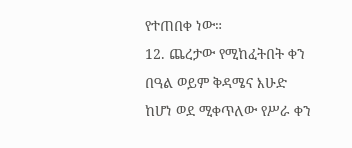የተጠበቀ ነው።
12. ጨረታው የሚከፈትበት ቀን በዓል ወይም ቅዳሜና እሁድ ከሆነ ወደ ሚቀጥለው የሥራ ቀን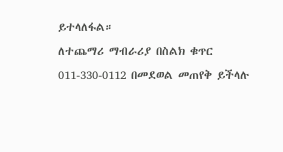ይተላለፋል።
ለተጨማሪ ማብራሪያ በስልክ ቁጥር 011-330-0112 በመደወል መጠየቅ ይችላሉ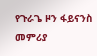የጉራጌ ዞን ፋይናንስ መምሪያ